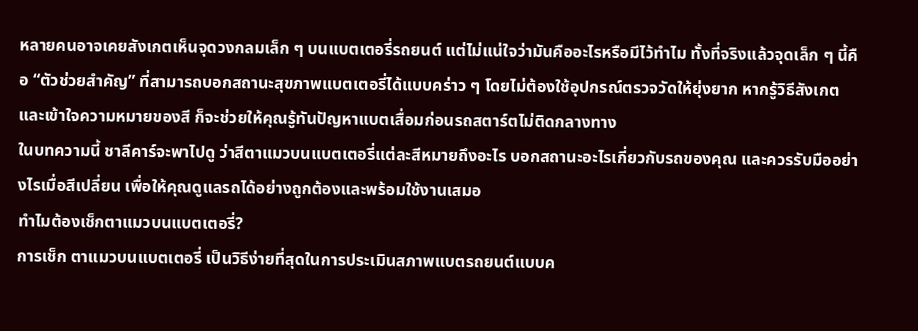หลายคนอาจเคยสังเกตเห็นจุดวงกลมเล็ก ๆ บนแบตเตอรี่รถยนต์ แต่ไม่แน่ใจว่ามันคืออะไรหรือมีไว้ทำไม ทั้งที่จริงแล้วจุดเล็ก ๆ นี้คือ “ตัวช่วยสำคัญ” ที่สามารถบอกสถานะสุขภาพแบตเตอรี่ได้แบบคร่าว ๆ โดยไม่ต้องใช้อุปกรณ์ตรวจวัดให้ยุ่งยาก หากรู้วิธีสังเกตและเข้าใจความหมายของสี ก็จะช่วยให้คุณรู้ทันปัญหาแบตเสื่อมก่อนรถสตาร์ตไม่ติดกลางทาง
ในบทความนี้ ชาลีคาร์จะพาไปดู ว่าสีตาแมวบนแบตเตอรี่แต่ละสีหมายถึงอะไร บอกสถานะอะไรเกี่ยวกับรถของคุณ และควรรับมืออย่างไรเมื่อสีเปลี่ยน เพื่อให้คุณดูแลรถได้อย่างถูกต้องและพร้อมใช้งานเสมอ
ทำไมต้องเช็กตาแมวบนแบตเตอรี่?
การเช็ก ตาแมวบนแบตเตอรี่ เป็นวิธีง่ายที่สุดในการประเมินสภาพแบตรถยนต์แบบค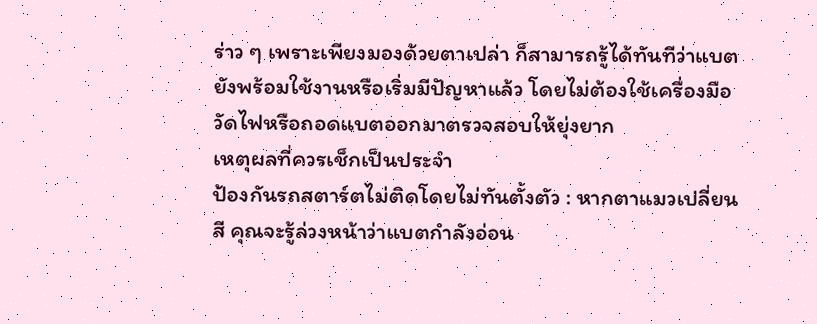ร่าว ๆ เพราะเพียงมองด้วยตาเปล่า ก็สามารถรู้ได้ทันทีว่าแบตยังพร้อมใช้งานหรือเริ่มมีปัญหาแล้ว โดยไม่ต้องใช้เครื่องมือวัดไฟหรือถอดแบตออกมาตรวจสอบให้ยุ่งยาก
เหตุผลที่ควรเช็กเป็นประจำ
ป้องกันรถสตาร์ตไม่ติดโดยไม่ทันตั้งตัว : หากตาแมวเปลี่ยนสี คุณจะรู้ล่วงหน้าว่าแบตกำลังอ่อน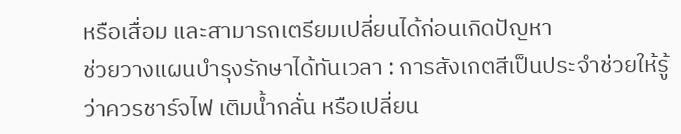หรือเสื่อม และสามารถเตรียมเปลี่ยนได้ก่อนเกิดปัญหา
ช่วยวางแผนบำรุงรักษาได้ทันเวลา : การสังเกตสีเป็นประจำช่วยให้รู้ว่าควรชาร์จไฟ เติมน้ำกลั่น หรือเปลี่ยน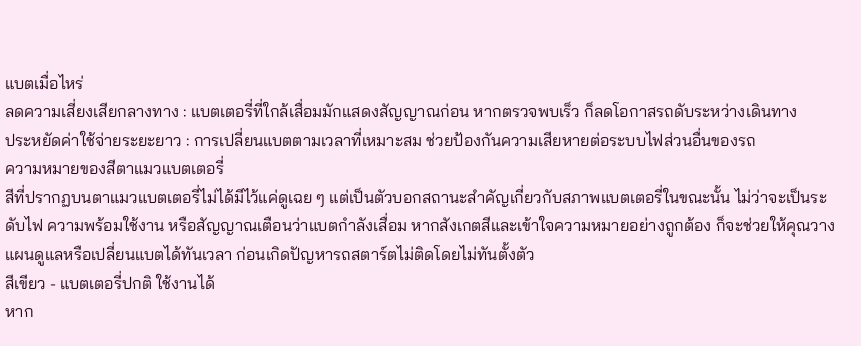แบตเมื่อไหร่
ลดความเสี่ยงเสียกลางทาง : แบตเตอรี่ที่ใกล้เสื่อมมักแสดงสัญญาณก่อน หากตรวจพบเร็ว ก็ลดโอกาสรถดับระหว่างเดินทาง
ประหยัดค่าใช้จ่ายระยะยาว : การเปลี่ยนแบตตามเวลาที่เหมาะสม ช่วยป้องกันความเสียหายต่อระบบไฟส่วนอื่นของรถ
ความหมายของสีตาแมวแบตเตอรี่
สีที่ปรากฏบนตาแมวแบตเตอรี่ไม่ได้มีไว้แค่ดูเฉย ๆ แต่เป็นตัวบอกสถานะสำคัญเกี่ยวกับสภาพแบตเตอรี่ในขณะนั้น ไม่ว่าจะเป็นระดับไฟ ความพร้อมใช้งาน หรือสัญญาณเตือนว่าแบตกำลังเสื่อม หากสังเกตสีและเข้าใจความหมายอย่างถูกต้อง ก็จะช่วยให้คุณวางแผนดูแลหรือเปลี่ยนแบตได้ทันเวลา ก่อนเกิดปัญหารถสตาร์ตไม่ติดโดยไม่ทันตั้งตัว
สีเขียว - แบตเตอรี่ปกติ ใช้งานได้
หาก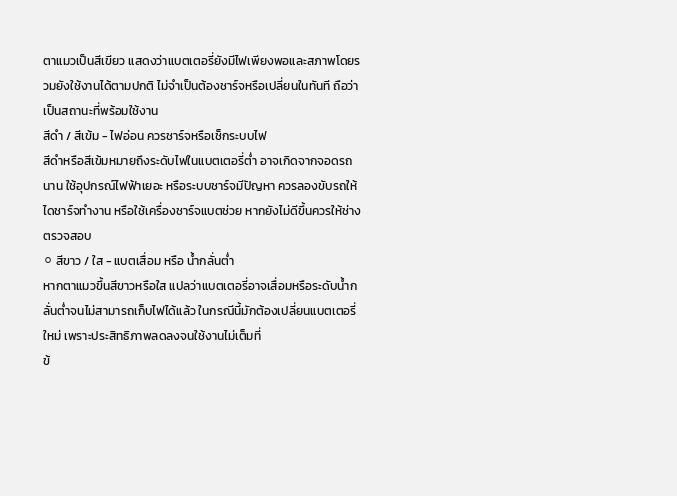ตาแมวเป็นสีเขียว แสดงว่าแบตเตอรี่ยังมีไฟเพียงพอและสภาพโดยรวมยังใช้งานได้ตามปกติ ไม่จำเป็นต้องชาร์จหรือเปลี่ยนในทันที ถือว่าเป็นสถานะที่พร้อมใช้งาน
สีดำ / สีเข้ม - ไฟอ่อน ควรชาร์จหรือเช็กระบบไฟ
สีดำหรือสีเข้มหมายถึงระดับไฟในแบตเตอรี่ต่ำ อาจเกิดจากจอดรถนาน ใช้อุปกรณ์ไฟฟ้าเยอะ หรือระบบชาร์จมีปัญหา ควรลองขับรถให้ไดชาร์จทำงาน หรือใช้เครื่องชาร์จแบตช่วย หากยังไม่ดีขึ้นควรให้ช่างตรวจสอบ
⚪ สีขาว / ใส - แบตเสื่อม หรือ น้ำกลั่นต่ำ
หากตาแมวขึ้นสีขาวหรือใส แปลว่าแบตเตอรี่อาจเสื่อมหรือระดับน้ำกลั่นต่ำจนไม่สามารถเก็บไฟได้แล้ว ในกรณีนี้มักต้องเปลี่ยนแบตเตอรี่ใหม่ เพราะประสิทธิภาพลดลงจนใช้งานไม่เต็มที่
ข้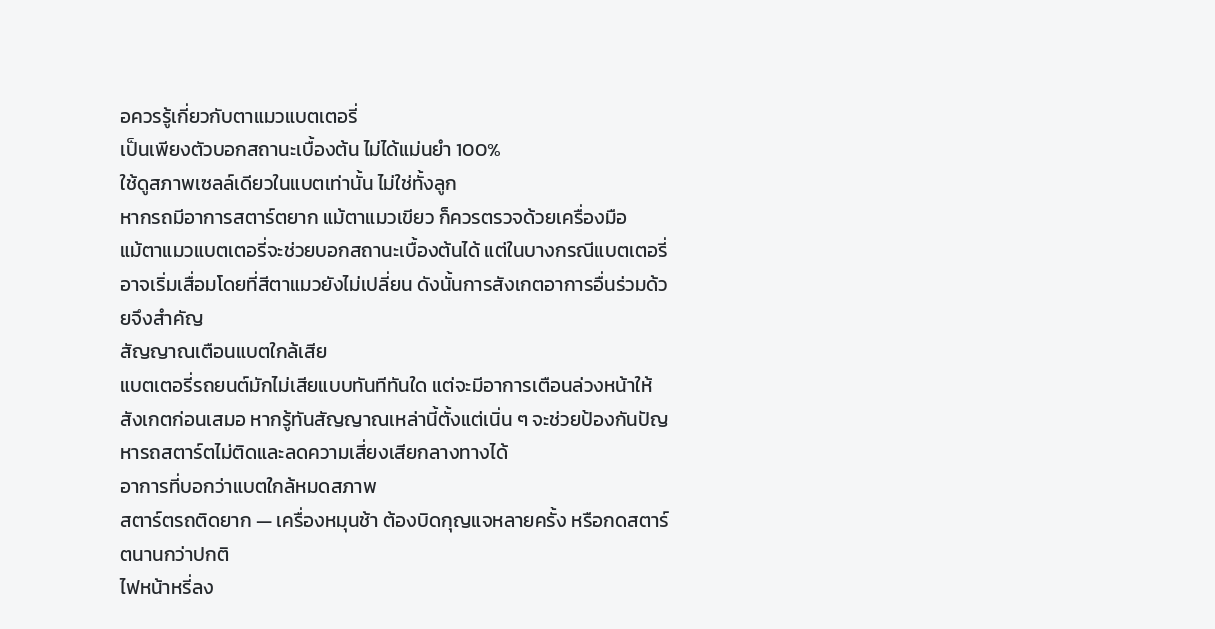อควรรู้เกี่ยวกับตาแมวแบตเตอรี่
เป็นเพียงตัวบอกสถานะเบื้องต้น ไม่ได้แม่นยำ 100%
ใช้ดูสภาพเซลล์เดียวในแบตเท่านั้น ไม่ใช่ทั้งลูก
หากรถมีอาการสตาร์ตยาก แม้ตาแมวเขียว ก็ควรตรวจด้วยเครื่องมือ
แม้ตาแมวแบตเตอรี่จะช่วยบอกสถานะเบื้องต้นได้ แต่ในบางกรณีแบตเตอรี่อาจเริ่มเสื่อมโดยที่สีตาแมวยังไม่เปลี่ยน ดังนั้นการสังเกตอาการอื่นร่วมด้วยจึงสำคัญ
สัญญาณเตือนแบตใกล้เสีย
แบตเตอรี่รถยนต์มักไม่เสียแบบทันทีทันใด แต่จะมีอาการเตือนล่วงหน้าให้สังเกตก่อนเสมอ หากรู้ทันสัญญาณเหล่านี้ตั้งแต่เนิ่น ๆ จะช่วยป้องกันปัญหารถสตาร์ตไม่ติดและลดความเสี่ยงเสียกลางทางได้
อาการที่บอกว่าแบตใกล้หมดสภาพ
สตาร์ตรถติดยาก — เครื่องหมุนช้า ต้องบิดกุญแจหลายครั้ง หรือกดสตาร์ตนานกว่าปกติ
ไฟหน้าหรี่ลง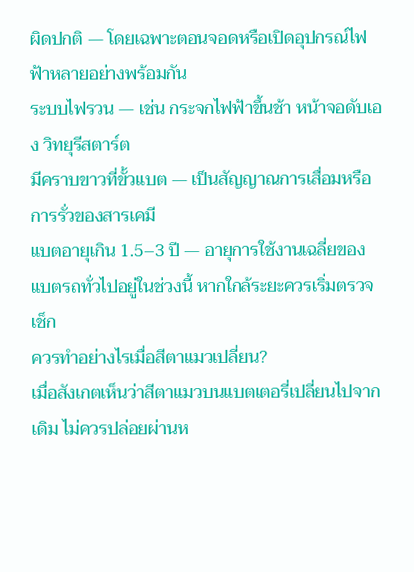ผิดปกติ — โดยเฉพาะตอนจอดหรือเปิดอุปกรณ์ไฟฟ้าหลายอย่างพร้อมกัน
ระบบไฟรวน — เช่น กระจกไฟฟ้าขึ้นช้า หน้าจอดับเอง วิทยุรีสตาร์ต
มีคราบขาวที่ขั้วแบต — เป็นสัญญาณการเสื่อมหรือการรั่วของสารเคมี
แบตอายุเกิน 1.5–3 ปี — อายุการใช้งานเฉลี่ยของแบตรถทั่วไปอยู่ในช่วงนี้ หากใกล้ระยะควรเริ่มตรวจเช็ก
ควรทำอย่างไรเมื่อสีตาแมวเปลี่ยน?
เมื่อสังเกตเห็นว่าสีตาแมวบนแบตเตอรี่เปลี่ยนไปจากเดิม ไม่ควรปล่อยผ่านห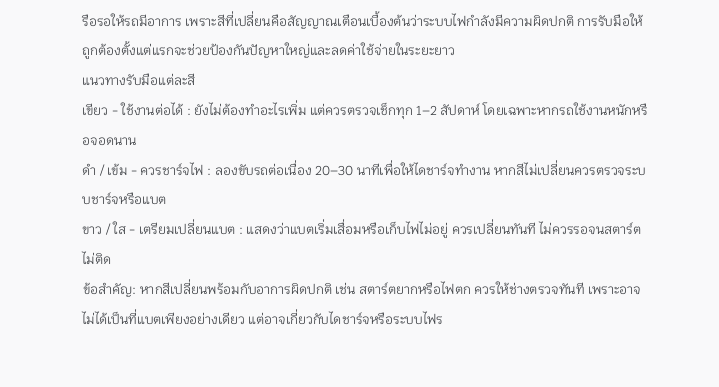รือรอให้รถมีอาการ เพราะสีที่เปลี่ยนคือสัญญาณเตือนเบื้องต้นว่าระบบไฟกำลังมีความผิดปกติ การรับมือให้ถูกต้องตั้งแต่แรกจะช่วยป้องกันปัญหาใหญ่และลดค่าใช้จ่ายในระยะยาว
แนวทางรับมือแต่ละสี
เขียว - ใช้งานต่อได้ : ยังไม่ต้องทำอะไรเพิ่ม แต่ควรตรวจเช็กทุก 1–2 สัปดาห์ โดยเฉพาะหากรถใช้งานหนักหรือจอดนาน
ดำ / เข้ม - ควรชาร์จไฟ : ลองขับรถต่อเนื่อง 20–30 นาทีเพื่อให้ไดชาร์จทำงาน หากสีไม่เปลี่ยนควรตรวจระบบชาร์จหรือแบต
ขาว / ใส - เตรียมเปลี่ยนแบต : แสดงว่าแบตเริ่มเสื่อมหรือเก็บไฟไม่อยู่ ควรเปลี่ยนทันที ไม่ควรรอจนสตาร์ตไม่ติด
ข้อสำคัญ: หากสีเปลี่ยนพร้อมกับอาการผิดปกติ เช่น สตาร์ตยากหรือไฟตก ควรให้ช่างตรวจทันที เพราะอาจไม่ได้เป็นที่แบตเพียงอย่างเดียว แต่อาจเกี่ยวกับไดชาร์จหรือระบบไฟร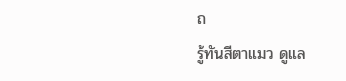ถ
รู้ทันสีตาแมว ดูแล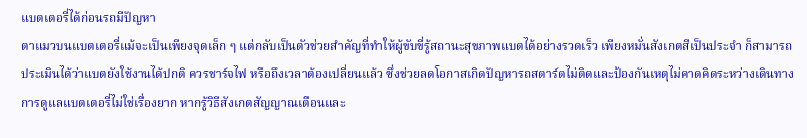แบตเตอรี่ได้ก่อนรถมีปัญหา
ตาแมวบนแบตเตอรี่แม้จะเป็นเพียงจุดเล็ก ๆ แต่กลับเป็นตัวช่วยสำคัญที่ทำให้ผู้ขับขี่รู้สถานะสุขภาพแบตได้อย่างรวดเร็ว เพียงหมั่นสังเกตสีเป็นประจำ ก็สามารถประเมินได้ว่าแบตยังใช้งานได้ปกติ ควรชาร์จไฟ หรือถึงเวลาต้องเปลี่ยนแล้ว ซึ่งช่วยลดโอกาสเกิดปัญหารถสตาร์ตไม่ติดและป้องกันเหตุไม่คาดคิดระหว่างเดินทาง
การดูแลแบตเตอรี่ไม่ใช่เรื่องยาก หากรู้วิธีสังเกตสัญญาณเตือนและ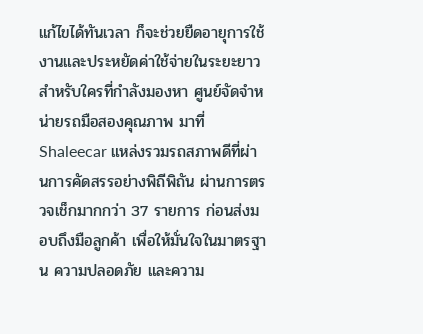แก้ไขได้ทันเวลา ก็จะช่วยยืดอายุการใช้งานและประหยัดค่าใช้จ่ายในระยะยาว
สำหรับใครที่กำลังมองหา ศูนย์จัดจำหน่ายรถมือสองคุณภาพ มาที่ Shaleecar แหล่งรวมรถสภาพดีที่ผ่านการคัดสรรอย่างพิถีพิถัน ผ่านการตรวจเช็กมากกว่า 37 รายการ ก่อนส่งมอบถึงมือลูกค้า เพื่อให้มั่นใจในมาตรฐาน ความปลอดภัย และความ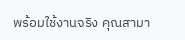พร้อมใช้งานจริง คุณสามา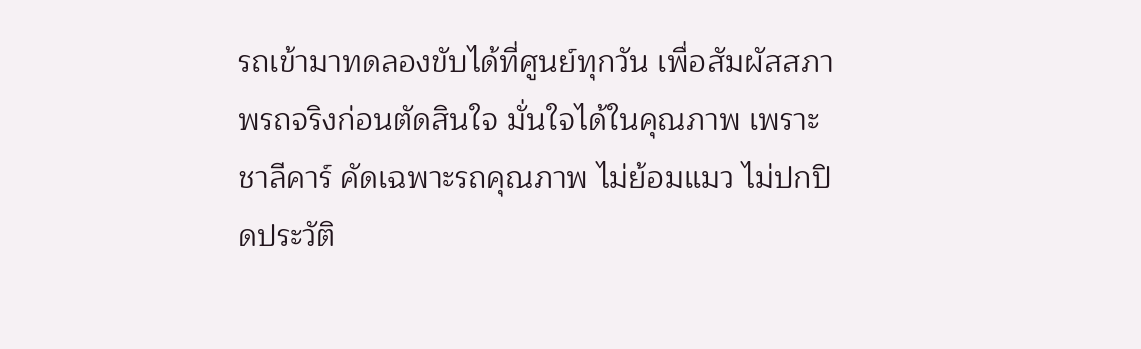รถเข้ามาทดลองขับได้ที่ศูนย์ทุกวัน เพื่อสัมผัสสภาพรถจริงก่อนตัดสินใจ มั่นใจได้ในคุณภาพ เพราะ ชาลีคาร์ คัดเฉพาะรถคุณภาพ ไม่ย้อมแมว ไม่ปกปิดประวัติ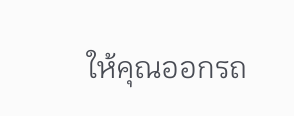ให้คุณออกรถ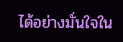ได้อย่างมั่นใจใน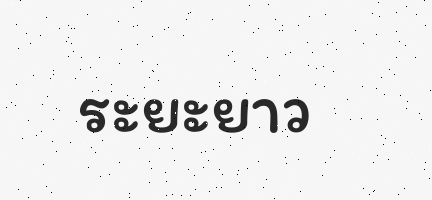ระยะยาว